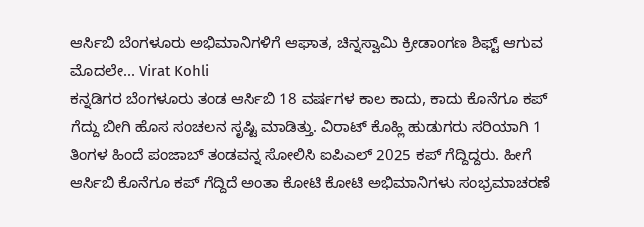ಆರ್ಸಿಬಿ ಬೆಂಗಳೂರು ಅಭಿಮಾನಿಗಳಿಗೆ ಆಘಾತ, ಚಿನ್ನಸ್ವಾಮಿ ಕ್ರೀಡಾಂಗಣ ಶಿಫ್ಟ್ ಆಗುವ ಮೊದಲೇ... Virat Kohli
ಕನ್ನಡಿಗರ ಬೆಂಗಳೂರು ತಂಡ ಆರ್ಸಿಬಿ 18 ವರ್ಷಗಳ ಕಾಲ ಕಾದು, ಕಾದು ಕೊನೆಗೂ ಕಪ್ ಗೆದ್ದು ಬೀಗಿ ಹೊಸ ಸಂಚಲನ ಸೃಷ್ಟಿ ಮಾಡಿತ್ತು. ವಿರಾಟ್ ಕೊಹ್ಲಿ ಹುಡುಗರು ಸರಿಯಾಗಿ 1 ತಿಂಗಳ ಹಿಂದೆ ಪಂಜಾಬ್ ತಂಡವನ್ನ ಸೋಲಿಸಿ ಐಪಿಎಲ್ 2025 ಕಪ್ ಗೆದ್ದಿದ್ದರು. ಹೀಗೆ ಆರ್ಸಿಬಿ ಕೊನೆಗೂ ಕಪ್ ಗೆದ್ದಿದೆ ಅಂತಾ ಕೋಟಿ ಕೋಟಿ ಅಭಿಮಾನಿಗಳು ಸಂಭ್ರಮಾಚರಣೆ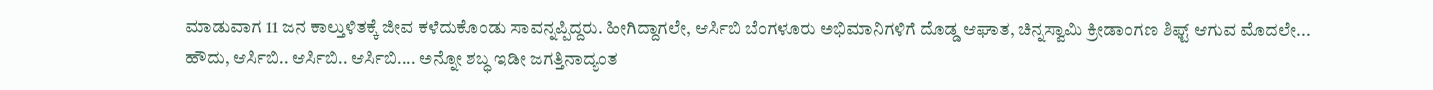ಮಾಡುವಾಗ 11 ಜನ ಕಾಲ್ತುಳಿತಕ್ಕೆ ಜೀವ ಕಳೆದುಕೊಂಡು ಸಾವನ್ನಪ್ಪಿದ್ದರು. ಹೀಗಿದ್ದಾಗಲೇ, ಆರ್ಸಿಬಿ ಬೆಂಗಳೂರು ಅಭಿಮಾನಿಗಳಿಗೆ ದೊಡ್ಡ ಆಘಾತ, ಚಿನ್ನಸ್ವಾಮಿ ಕ್ರೀಡಾಂಗಣ ಶಿಫ್ಟ್ ಆಗುವ ಮೊದಲೇ...
ಹೌದು, ಆರ್ಸಿಬಿ.. ಆರ್ಸಿಬಿ.. ಆರ್ಸಿಬಿ.... ಅನ್ನೋ ಶಬ್ಧ ಇಡೀ ಜಗತ್ತಿನಾದ್ಯಂತ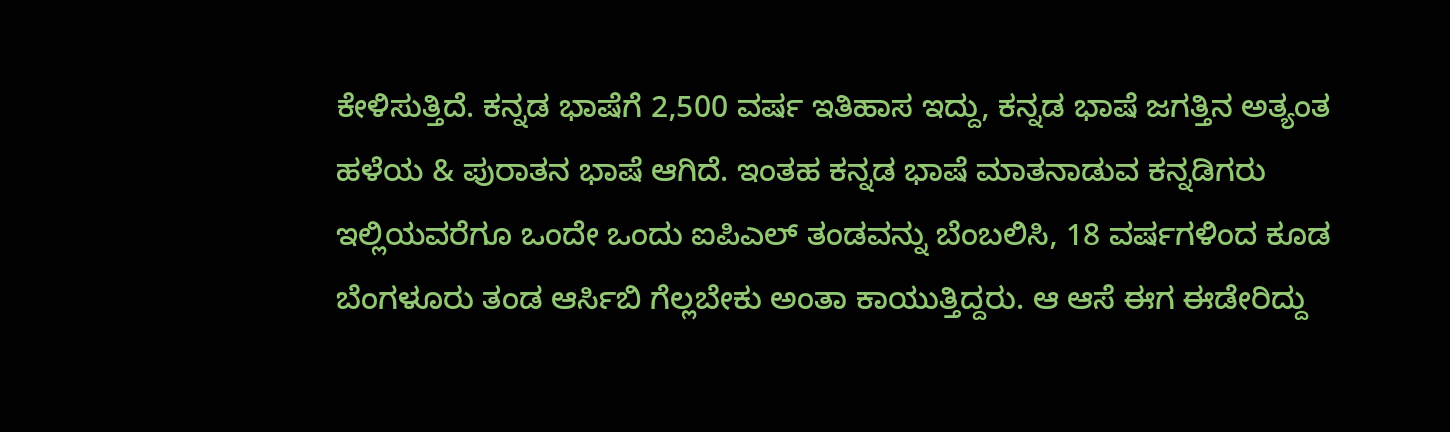ಕೇಳಿಸುತ್ತಿದೆ. ಕನ್ನಡ ಭಾಷೆಗೆ 2,500 ವರ್ಷ ಇತಿಹಾಸ ಇದ್ದು, ಕನ್ನಡ ಭಾಷೆ ಜಗತ್ತಿನ ಅತ್ಯಂತ ಹಳೆಯ & ಪುರಾತನ ಭಾಷೆ ಆಗಿದೆ. ಇಂತಹ ಕನ್ನಡ ಭಾಷೆ ಮಾತನಾಡುವ ಕನ್ನಡಿಗರು ಇಲ್ಲಿಯವರೆಗೂ ಒಂದೇ ಒಂದು ಐಪಿಎಲ್ ತಂಡವನ್ನು ಬೆಂಬಲಿಸಿ, 18 ವರ್ಷಗಳಿಂದ ಕೂಡ ಬೆಂಗಳೂರು ತಂಡ ಆರ್ಸಿಬಿ ಗೆಲ್ಲಬೇಕು ಅಂತಾ ಕಾಯುತ್ತಿದ್ದರು. ಆ ಆಸೆ ಈಗ ಈಡೇರಿದ್ದು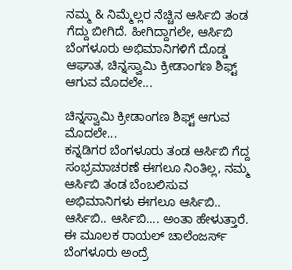ನಮ್ಮ & ನಿಮ್ಮೆಲ್ಲರ ನೆಚ್ಚಿನ ಆರ್ಸಿಬಿ ತಂಡ ಗೆದ್ದು ಬೀಗಿದೆ. ಹೀಗಿದ್ದಾಗಲೇ, ಆರ್ಸಿಬಿ ಬೆಂಗಳೂರು ಅಭಿಮಾನಿಗಳಿಗೆ ದೊಡ್ಡ ಆಘಾತ, ಚಿನ್ನಸ್ವಾಮಿ ಕ್ರೀಡಾಂಗಣ ಶಿಫ್ಟ್ ಆಗುವ ಮೊದಲೇ...

ಚಿನ್ನಸ್ವಾಮಿ ಕ್ರೀಡಾಂಗಣ ಶಿಫ್ಟ್ ಆಗುವ ಮೊದಲೇ...
ಕನ್ನಡಿಗರ ಬೆಂಗಳೂರು ತಂಡ ಆರ್ಸಿಬಿ ಗೆದ್ದ ಸಂಭ್ರಮಾಚರಣೆ ಈಗಲೂ ನಿಂತಿಲ್ಲ, ನಮ್ಮ ಆರ್ಸಿಬಿ ತಂಡ ಬೆಂಬಲಿಸುವ ಅಭಿಮಾನಿಗಳು ಈಗಲೂ ಆರ್ಸಿಬಿ.. ಆರ್ಸಿಬಿ.. ಆರ್ಸಿಬಿ.... ಅಂತಾ ಹೇಳುತ್ತಾರೆ. ಈ ಮೂಲಕ ರಾಯಲ್ ಚಾಲೆಂಜರ್ಸ್ ಬೆಂಗಳೂರು ಅಂದ್ರೆ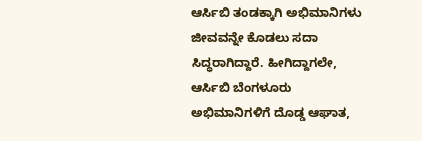ಆರ್ಸಿಬಿ ತಂಡಕ್ಕಾಗಿ ಅಭಿಮಾನಿಗಳು ಜೀವವನ್ನೇ ಕೊಡಲು ಸದಾ ಸಿದ್ಧರಾಗಿದ್ದಾರೆ. ಹೀಗಿದ್ದಾಗಲೇ, ಆರ್ಸಿಬಿ ಬೆಂಗಳೂರು ಅಭಿಮಾನಿಗಳಿಗೆ ದೊಡ್ಡ ಆಘಾತ,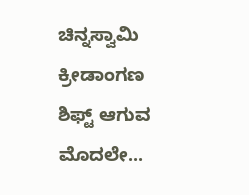ಚಿನ್ನಸ್ವಾಮಿ ಕ್ರೀಡಾಂಗಣ ಶಿಫ್ಟ್ ಆಗುವ ಮೊದಲೇ...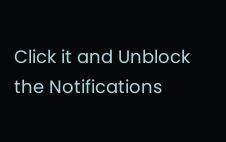Click it and Unblock the Notifications